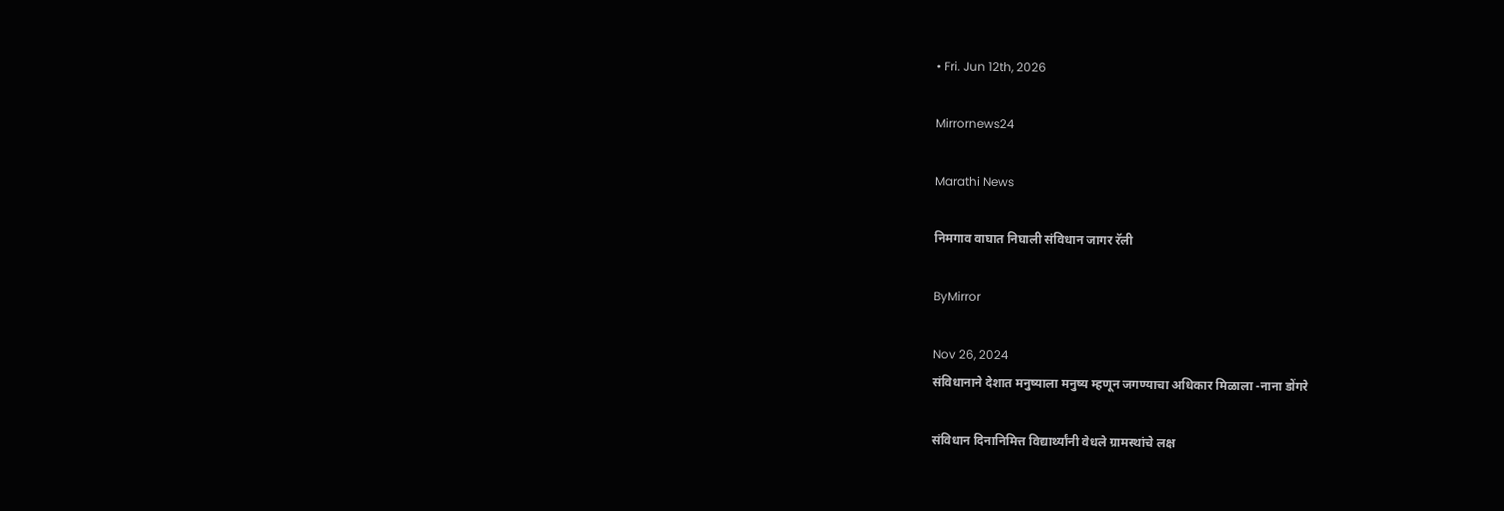• Fri. Jun 12th, 2026

Mirrornews24

Marathi News

निमगाव वाघात निघाली संविधान जागर रॅली

ByMirror

Nov 26, 2024
संविधानाने देशात मनुष्याला मनुष्य म्हणून जगण्याचा अधिकार मिळाला -नाना डोंगरे

संविधान दिनानिमित्त विद्यार्थ्यांनी वेधले ग्रामस्थांचे लक्ष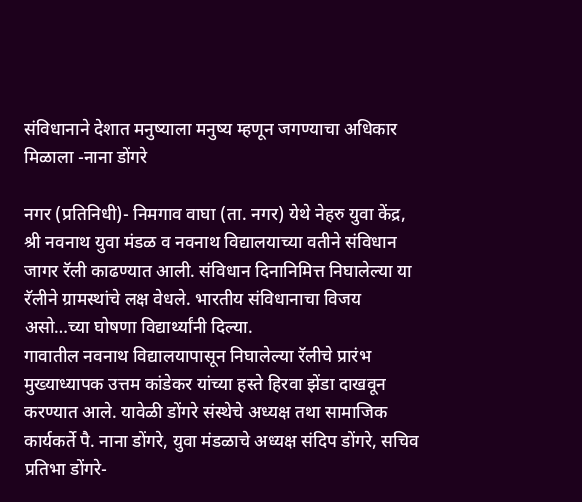संविधानाने देशात मनुष्याला मनुष्य म्हणून जगण्याचा अधिकार मिळाला -नाना डोंगरे

नगर (प्रतिनिधी)- निमगाव वाघा (ता. नगर) येथे नेहरु युवा केंद्र, श्री नवनाथ युवा मंडळ व नवनाथ विद्यालयाच्या वतीने संविधान जागर रॅली काढण्यात आली. संविधान दिनानिमित्त निघालेल्या या रॅलीने ग्रामस्थांचे लक्ष वेधले. भारतीय संविधानाचा विजय असो…च्या घोषणा विद्यार्थ्यांनी दिल्या.
गावातील नवनाथ विद्यालयापासून निघालेल्या रॅलीचे प्रारंभ मुख्याध्यापक उत्तम कांडेकर यांच्या हस्ते हिरवा झेंडा दाखवून करण्यात आले. यावेळी डोंगरे संस्थेचे अध्यक्ष तथा सामाजिक कार्यकर्ते पै. नाना डोंगरे, युवा मंडळाचे अध्यक्ष संदिप डोंगरे, सचिव प्रतिभा डोंगरे-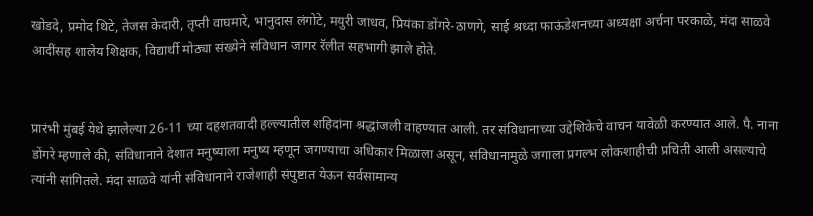खोडदे, प्रमोद थिटे, तेजस केदारी, तृप्ती वाघमारे, भानुदास लंगोटे, मयुरी जाधव, प्रियंका डोंगरे-ठाणगे, साई श्रध्दा फाऊंडेशनच्या अध्यक्षा अर्चना परकाळे, मंदा साळवे आदींसह शालेय शिक्षक, विद्यार्थी मोठ्या संख्येने संविधान जागर रॅलीत सहभागी झाले होते.


प्रारंभी मुंबई येथे झालेल्या 26-11 च्या दहशतवादी हल्ल्यातील शहिदांना श्रद्धांजली वाहण्यात आली. तर संविधानाच्या उद्देशिकेचे वाचन यावेळी करण्यात आले. पै. नाना डोंगरे म्हणाले की, संविधानाने देशात मनुष्याला मनुष्य म्हणून जगण्याचा अधिकार मिळाला असून, संविधानामुळे जगाला प्रगल्भ लोकशाहीची प्रचिती आली असल्याचे त्यांनी सांगितले. मंदा साळवे यांनी संविधानाने राजेशाही संपुष्टात येऊन सर्वसामान्य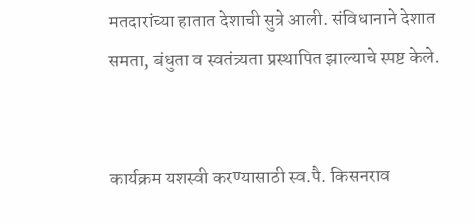मतदारांच्या हातात देशाची सुत्रे आली. संविधानाने देशात समता, बंधुता व स्वतंत्र्यता प्रस्थापित झाल्याचे स्पष्ट केले.


कार्यक्रम यशस्वी करण्यासाठी स्व.पै. किसनराव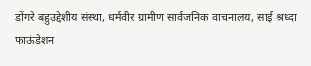डोंगरे बहुउद्देशीय संस्था, धर्मवीर ग्रामीण सार्वजनिक वाचनालय, साई श्रध्दा फाऊंडेशन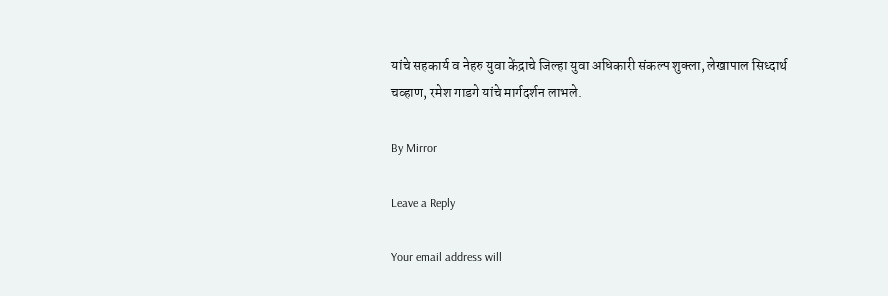यांचे सहकार्य व नेहरु युवा केंद्राचे जिल्हा युवा अधिकारी संकल्प शुक्ला, लेखापाल सिध्दार्थ चव्हाण, रमेश गाडगे यांचे मार्गदर्शन लाभले.

By Mirror

Leave a Reply

Your email address will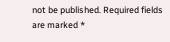not be published. Required fields are marked *